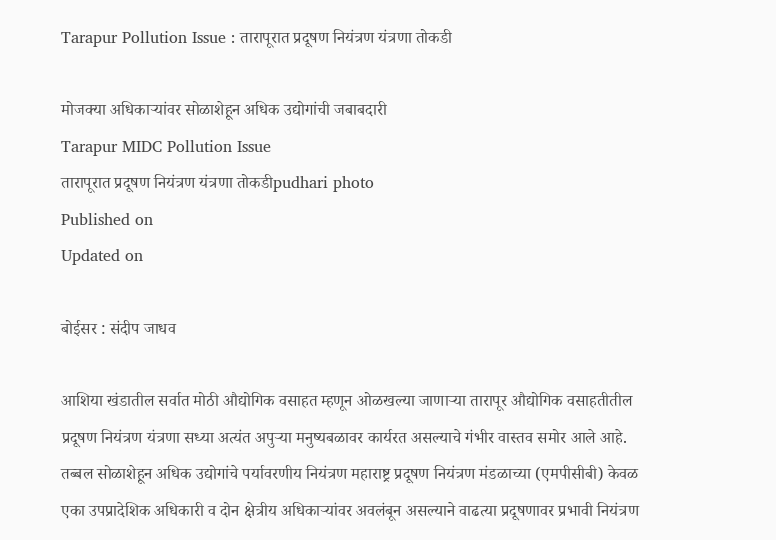Tarapur Pollution Issue : तारापूरात प्रदूषण नियंत्रण यंत्रणा तोकडी

मोजक्या अधिकाऱ्यांवर सोळाशेहून अधिक उद्योगांची जबाबदारी
Tarapur MIDC Pollution Issue
तारापूरात प्रदूषण नियंत्रण यंत्रणा तोकडीpudhari photo
Published on
Updated on

बोईसर : संदीप जाधव

आशिया खंडातील सर्वात मोठी औद्योगिक वसाहत म्हणून ओळखल्या जाणाऱ्या तारापूर औद्योगिक वसाहतीतील प्रदूषण नियंत्रण यंत्रणा सध्या अत्यंत अपुऱ्या मनुष्यबळावर कार्यरत असल्याचे गंभीर वास्तव समोर आले आहे. तब्बल सोळाशेहून अधिक उद्योगांचे पर्यावरणीय नियंत्रण महाराष्ट्र प्रदूषण नियंत्रण मंडळाच्या (एमपीसीबी) केवळ एका उपप्रादेशिक अधिकारी व दोन क्षेत्रीय अधिकाऱ्यांवर अवलंबून असल्याने वाढत्या प्रदूषणावर प्रभावी नियंत्रण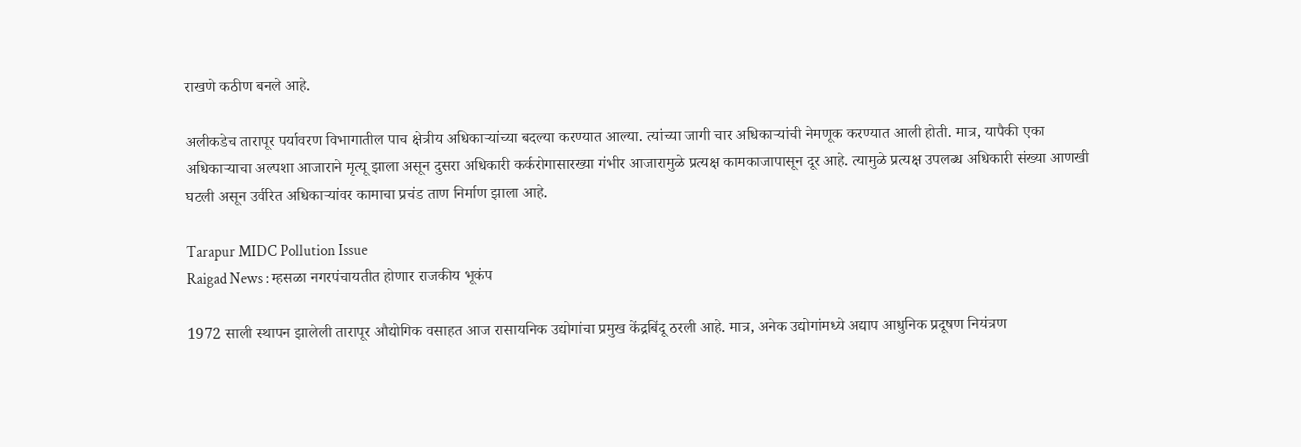राखणे कठीण बनले आहे.

अलीकडेच तारापूर पर्यावरण विभागातील पाच क्षेत्रीय अधिकाऱ्यांच्या बदल्या करण्यात आल्या. त्यांच्या जागी चार अधिकाऱ्यांची नेमणूक करण्यात आली होती. मात्र, यापैकी एका अधिकाऱ्याचा अल्पशा आजाराने मृत्यू झाला असून दुसरा अधिकारी कर्करोगासारख्या गंभीर आजारामुळे प्रत्यक्ष कामकाजापासून दूर आहे. त्यामुळे प्रत्यक्ष उपलब्ध अधिकारी संख्या आणखी घटली असून उर्वरित अधिकाऱ्यांवर कामाचा प्रचंड ताण निर्माण झाला आहे.

Tarapur MIDC Pollution Issue
Raigad News : म्हसळा नगरपंचायतीत होणार राजकीय भूकंप

1972 साली स्थापन झालेली तारापूर औद्योगिक वसाहत आज रासायनिक उद्योगांचा प्रमुख केंद्रबिंदू ठरली आहे. मात्र, अनेक उद्योगांमध्ये अद्याप आधुनिक प्रदूषण नियंत्रण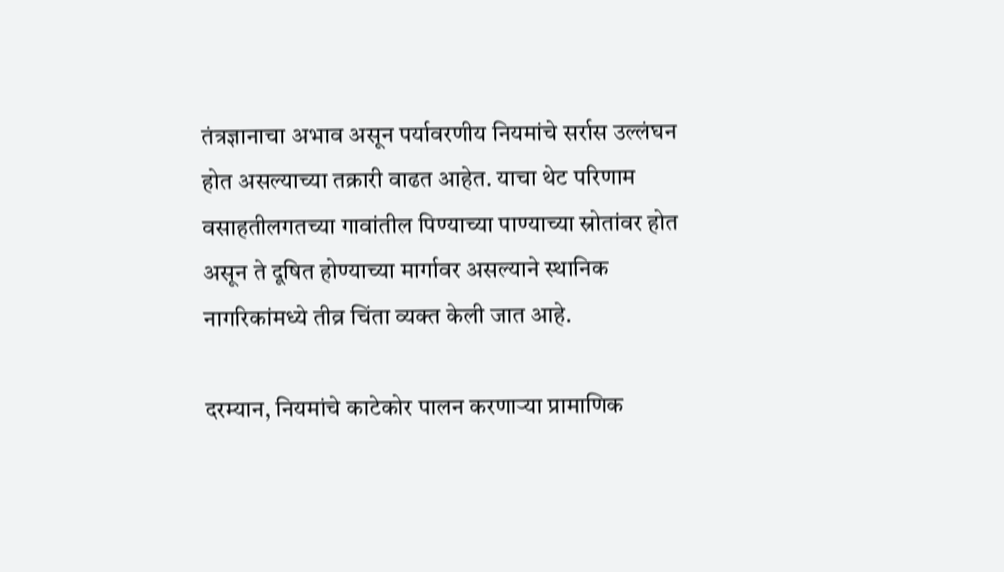तंत्रज्ञानाचा अभाव असून पर्यावरणीय नियमांचे सर्रास उल्लंघन होत असल्याच्या तक्रारी वाढत आहेत. याचा थेट परिणाम वसाहतीलगतच्या गावांतील पिण्याच्या पाण्याच्या स्रोतांवर होत असून ते दूषित होण्याच्या मार्गावर असल्याने स्थानिक नागरिकांमध्ये तीव्र चिंता व्यक्त केली जात आहे.

दरम्यान, नियमांचे काटेकोर पालन करणाऱ्या प्रामाणिक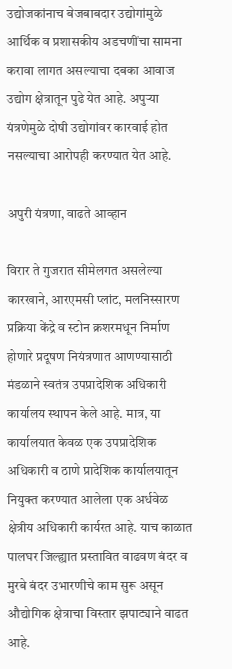उद्योजकांनाच बेजबाबदार उद्योगांमुळे आर्थिक व प्रशासकीय अडचणींचा सामना करावा लागत असल्याचा दबका आवाज उद्योग क्षेत्रातून पुढे येत आहे. अपुऱ्या यंत्रणेमुळे दोषी उद्योगांवर कारवाई होत नसल्याचा आरोपही करण्यात येत आहे.

अपुरी यंत्रणा, वाढते आव्हान

विरार ते गुजरात सीमेलगत असलेल्या कारखाने, आरएमसी प्लांट, मलनिस्सारण प्रक्रिया केंद्रे व स्टोन क्रशरमधून निर्माण होणारे प्रदूषण नियंत्रणात आणण्यासाठी मंडळाने स्वतंत्र उपप्रादेशिक अधिकारी कार्यालय स्थापन केले आहे. मात्र, या कार्यालयात केवळ एक उपप्रादेशिक अधिकारी व ठाणे प्रादेशिक कार्यालयातून नियुक्त करण्यात आलेला एक अर्धवेळ क्षेत्रीय अधिकारी कार्यरत आहे. याच काळात पालघर जिल्ह्यात प्रस्तावित वाढवण बंदर व मुरबे बंदर उभारणीचे काम सुरू असून औद्योगिक क्षेत्राचा विस्तार झपाट्याने वाढत आहे.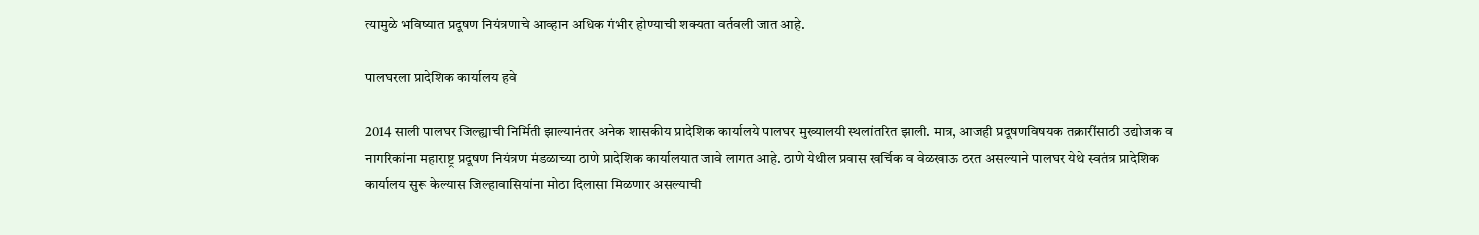त्यामुळे भविष्यात प्रदूषण नियंत्रणाचे आव्हान अधिक गंभीर होण्याची शक्यता वर्तवली जात आहे.

पालघरला प्रादेशिक कार्यालय हवे

2014 साली पालघर जिल्ह्याची निर्मिती झाल्यानंतर अनेक शासकीय प्रादेशिक कार्यालये पालघर मुख्यालयी स्थलांतरित झाली. मात्र, आजही प्रदूषणविषयक तक्रारींसाठी उद्योजक व नागरिकांना महाराष्ट्र प्रदूषण नियंत्रण मंडळाच्या ठाणे प्रादेशिक कार्यालयात जावे लागत आहे. ठाणे येथील प्रवास खर्चिक व वेळखाऊ ठरत असल्याने पालघर येथे स्वतंत्र प्रादेशिक कार्यालय सुरू केल्यास जिल्हावासियांना मोठा दिलासा मिळणार असल्याची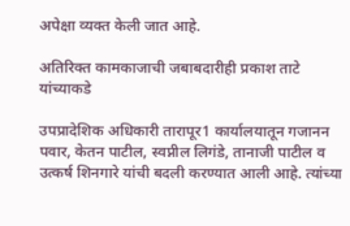अपेक्षा व्यक्त केली जात आहे.

अतिरिक्त कामकाजाची जबाबदारीही प्रकाश ताटे यांच्याकडे

उपप्रादेशिक अधिकारी तारापूर1 कार्यालयातून गजानन पवार, केतन पाटील, स्वप्नील लिगंडे, तानाजी पाटील व उत्कर्ष शिनगारे यांची बदली करण्यात आली आहे. त्यांच्या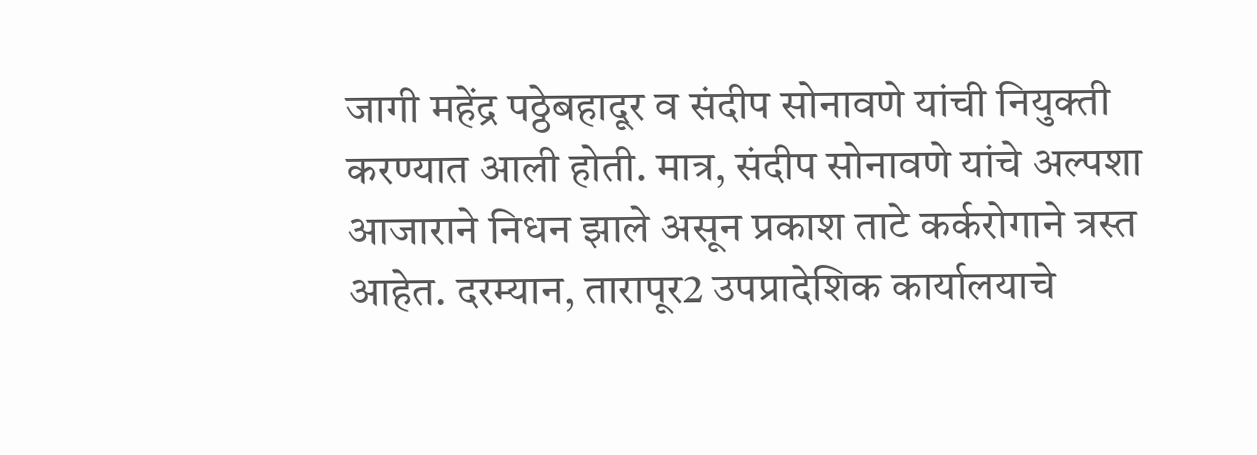जागी महेंद्र पठ्ठेबहादूर व संदीप सोनावणे यांची नियुक्ती करण्यात आली होती. मात्र, संदीप सोनावणे यांचे अल्पशा आजाराने निधन झाले असून प्रकाश ताटे कर्करोगाने त्रस्त आहेत. दरम्यान, तारापूर2 उपप्रादेशिक कार्यालयाचे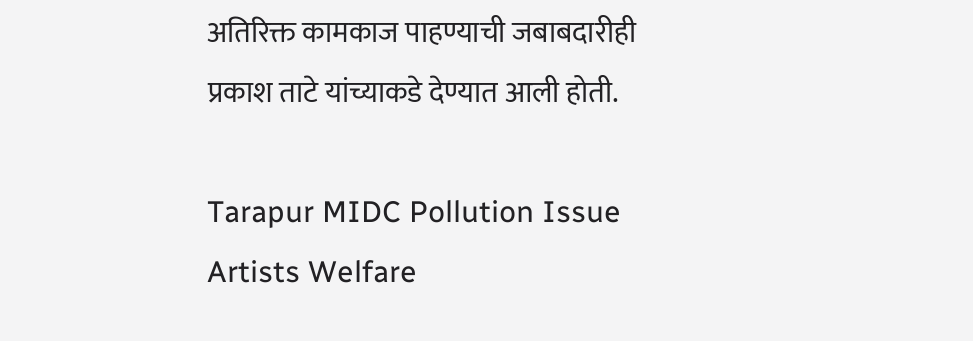अतिरिक्त कामकाज पाहण्याची जबाबदारीही प्रकाश ताटे यांच्याकडे देण्यात आली होती.

Tarapur MIDC Pollution Issue
Artists Welfare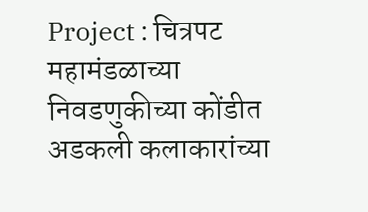Project : चित्रपट महामंडळाच्या निवडणुकीच्या कोंडीत अडकली कलाकारांच्या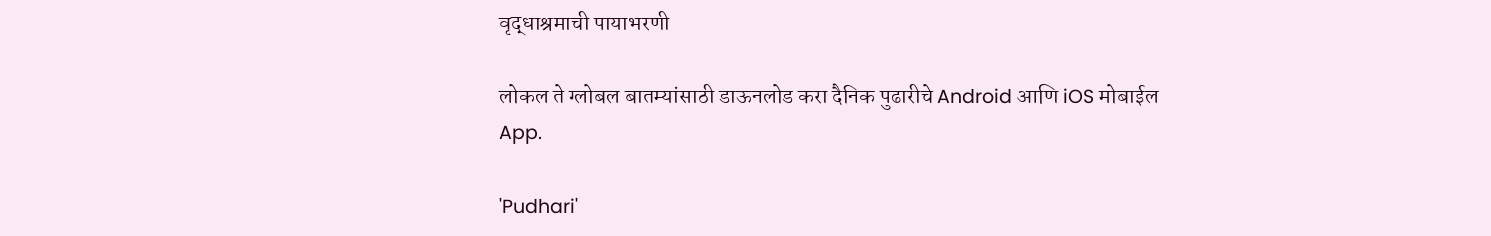वृद्धाश्रमाची पायाभरणी

लोकल ते ग्लोबल बातम्यांसाठी डाऊनलोड करा दैनिक पुढारीचे Android आणि iOS मोबाईल App.

'Pudhari'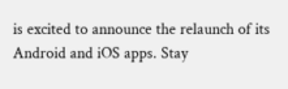is excited to announce the relaunch of its Android and iOS apps. Stay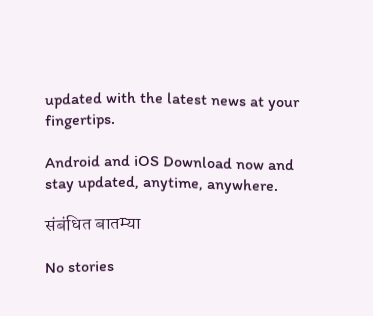updated with the latest news at your fingertips.

Android and iOS Download now and stay updated, anytime, anywhere.

संबंधित बातम्या

No stories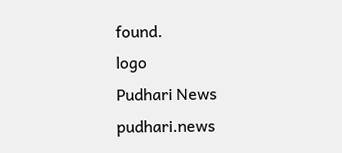found.
logo
Pudhari News
pudhari.news